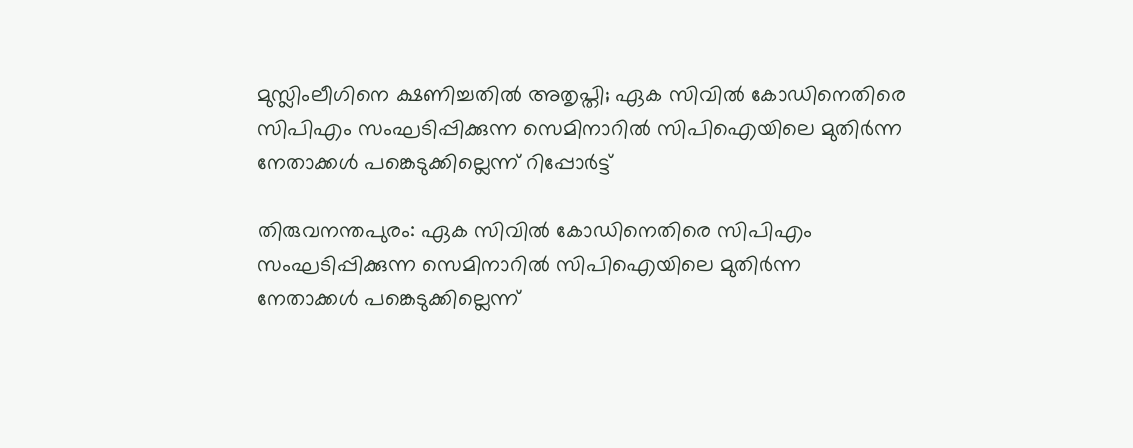മുസ്ലിംലീഗിനെ ക്ഷണിച്ചതിൽ അതൃപ്തി; ഏക സിവിൽ കോഡിനെതിരെ സിപിഎം സംഘടിപ്പിക്കുന്ന സെമിനാറിൽ സിപിഐയിലെ മുതിർന്ന നേതാക്കൾ പങ്കെടുക്കില്ലെന്ന് റിപ്പോർട്ട്

തിരുവനന്തപുരം: ഏക സിവിൽ കോഡിനെതിരെ സിപിഎം സംഘടിപ്പിക്കുന്ന സെമിനാറിൽ സിപിഐയിലെ മുതിർന്ന നേതാക്കൾ പങ്കെടുക്കില്ലെന്ന്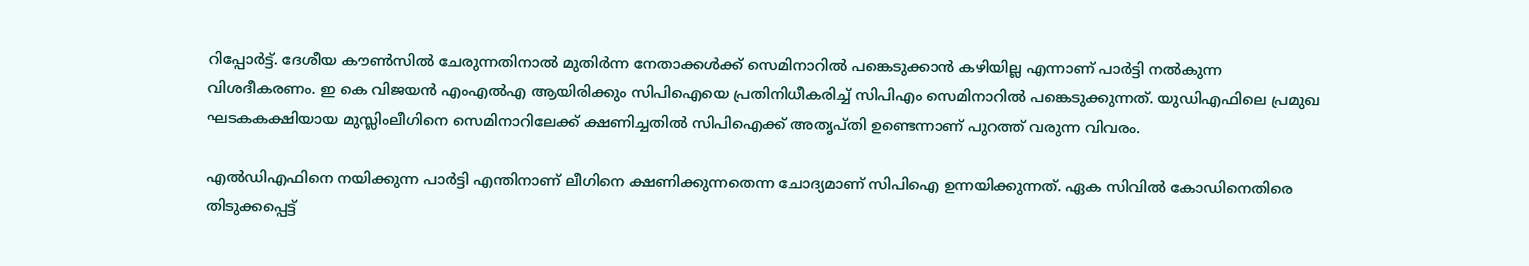റിപ്പോർട്ട്. ദേശീയ കൗൺസിൽ ചേരുന്നതിനാൽ മുതിർന്ന നേതാക്കൾക്ക് സെമിനാറിൽ പങ്കെടുക്കാൻ കഴിയില്ല എന്നാണ് പാർട്ടി നൽകുന്ന വിശദീകരണം. ഇ കെ വിജയൻ എംഎൽഎ ആയിരിക്കും സിപിഐയെ പ്രതിനിധീകരിച്ച് സിപിഎം സെമിനാറിൽ പങ്കെടുക്കുന്നത്. യുഡിഎഫിലെ പ്രമുഖ ഘടകകക്ഷിയായ മുസ്ലിംലീഗിനെ സെമിനാറിലേക്ക് ക്ഷണിച്ചതിൽ സിപിഐക്ക് അതൃപ്തി ഉണ്ടെന്നാണ് പുറത്ത് വരുന്ന വിവരം.

എൽഡിഎഫിനെ നയിക്കുന്ന പാർട്ടി എന്തിനാണ് ലീഗിനെ ക്ഷണിക്കുന്നതെന്ന ചോദ്യമാണ് സിപിഐ ഉന്നയിക്കുന്നത്. ഏക സിവിൽ കോഡിനെതിരെ തിടുക്കപ്പെട്ട്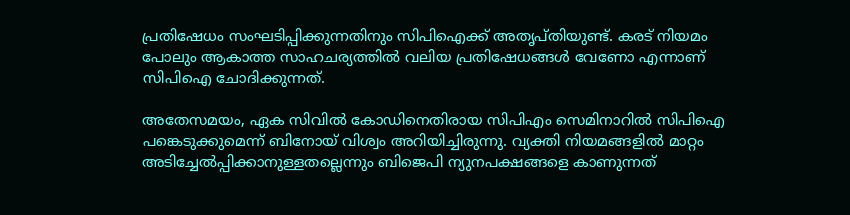പ്രതിഷേധം സംഘടിപ്പിക്കുന്നതിനും സിപിഐക്ക് അതൃപ്തിയുണ്ട്. കരട് നിയമം പോലും ആകാത്ത സാഹചര്യത്തിൽ വലിയ പ്രതിഷേധങ്ങൾ വേണോ എന്നാണ് സിപിഐ ചോദിക്കുന്നത്.

അതേസമയം, ഏക സിവിൽ കോഡിനെതിരായ സിപിഎം സെമിനാറിൽ സിപിഐ പങ്കെടുക്കുമെന്ന് ബിനോയ് വിശ്വം അറിയിച്ചിരുന്നു. വ്യക്തി നിയമങ്ങളിൽ മാറ്റം അടിച്ചേൽപ്പിക്കാനുള്ളതല്ലെന്നും ബിജെപി ന്യുനപക്ഷങ്ങളെ കാണുന്നത്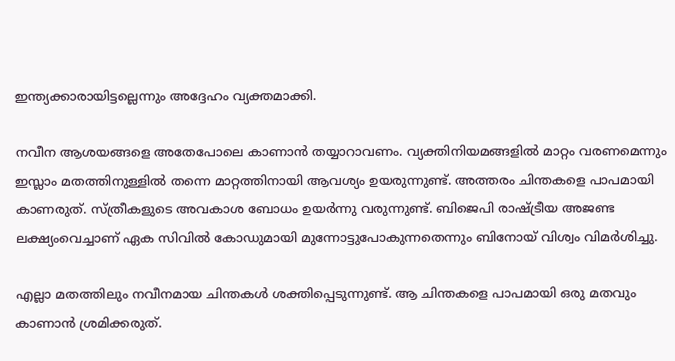ഇന്ത്യക്കാരായിട്ടല്ലെന്നും അദ്ദേഹം വ്യക്തമാക്കി.

നവീന ആശയങ്ങളെ അതേപോലെ കാണാൻ തയ്യാറാവണം. വ്യക്തിനിയമങ്ങളിൽ മാറ്റം വരണമെന്നും ഇസ്ലാം മതത്തിനുള്ളിൽ തന്നെ മാറ്റത്തിനായി ആവശ്യം ഉയരുന്നുണ്ട്. അത്തരം ചിന്തകളെ പാപമായി കാണരുത്. സ്ത്രീകളുടെ അവകാശ ബോധം ഉയർന്നു വരുന്നുണ്ട്. ബിജെപി രാഷ്ട്രീയ അജണ്ട ലക്ഷ്യംവെച്ചാണ് ഏക സിവിൽ കോഡുമായി മുന്നോട്ടുപോകുന്നതെന്നും ബിനോയ് വിശ്വം വിമർശിച്ചു.

എല്ലാ മതത്തിലും നവീനമായ ചിന്തകൾ ശക്തിപ്പെടുന്നുണ്ട്. ആ ചിന്തകളെ പാപമായി ഒരു മതവും കാണാൻ ശ്രമിക്കരുത്.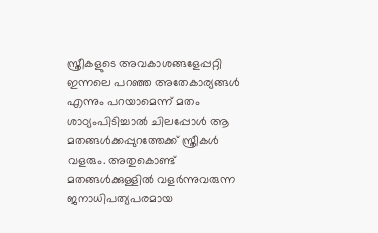സ്ത്രീകളുടെ അവകാശങ്ങളേപ്പറ്റി ഇന്നലെ പറഞ്ഞ അതേകാര്യങ്ങൾ എന്നും പറയാമെന്ന് മതം ശാഠ്യംപിടിച്ചാൽ ചിലപ്പോൾ ആ മതങ്ങൾക്കപ്പുറത്തേക്ക് സ്ത്രീകൾ വളരും. അതുകൊണ്ട് മതങ്ങൾക്കുള്ളിൽ വളർന്നുവരുന്ന ജനാധിപത്യപരമായ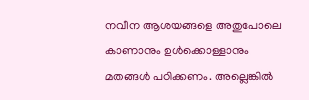നവീന ആശയങ്ങളെ അതുപോലെ കാണാനും ഉൾക്കൊള്ളാനും മതങ്ങൾ പഠിക്കണം. അല്ലെങ്കിൽ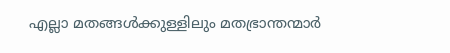എല്ലാ മതങ്ങൾക്കുള്ളിലും മതഭ്രാന്തന്മാർ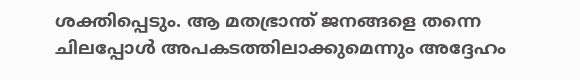ശക്തിപ്പെടും. ആ മതഭ്രാന്ത് ജനങ്ങളെ തന്നെ ചിലപ്പോൾ അപകടത്തിലാക്കുമെന്നും അദ്ദേഹം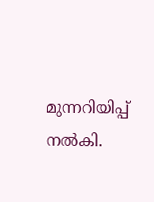മുന്നറിയിപ്പ് നൽകി.